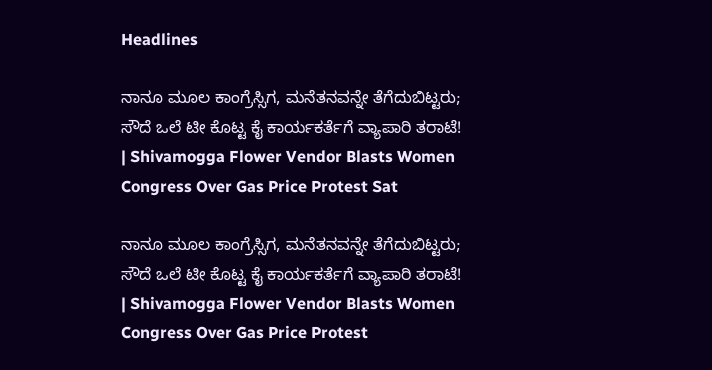Headlines

ನಾನೂ ಮೂಲ ಕಾಂಗ್ರೆಸ್ಸಿಗ, ಮನೆತನವನ್ನೇ ತೆಗೆದುಬಿಟ್ಟರು; ಸೌದೆ ಒಲೆ ಟೀ ಕೊಟ್ಟ ಕೈ ಕಾರ್ಯಕರ್ತೆಗೆ ವ್ಯಾಪಾರಿ ತರಾಟೆ! | Shivamogga Flower Vendor Blasts Women Congress Over Gas Price Protest Sat

ನಾನೂ ಮೂಲ ಕಾಂಗ್ರೆಸ್ಸಿಗ, ಮನೆತನವನ್ನೇ ತೆಗೆದುಬಿಟ್ಟರು; ಸೌದೆ ಒಲೆ ಟೀ ಕೊಟ್ಟ ಕೈ ಕಾರ್ಯಕರ್ತೆಗೆ ವ್ಯಾಪಾರಿ ತರಾಟೆ! | Shivamogga Flower Vendor Blasts Women Congress Over Gas Price Protest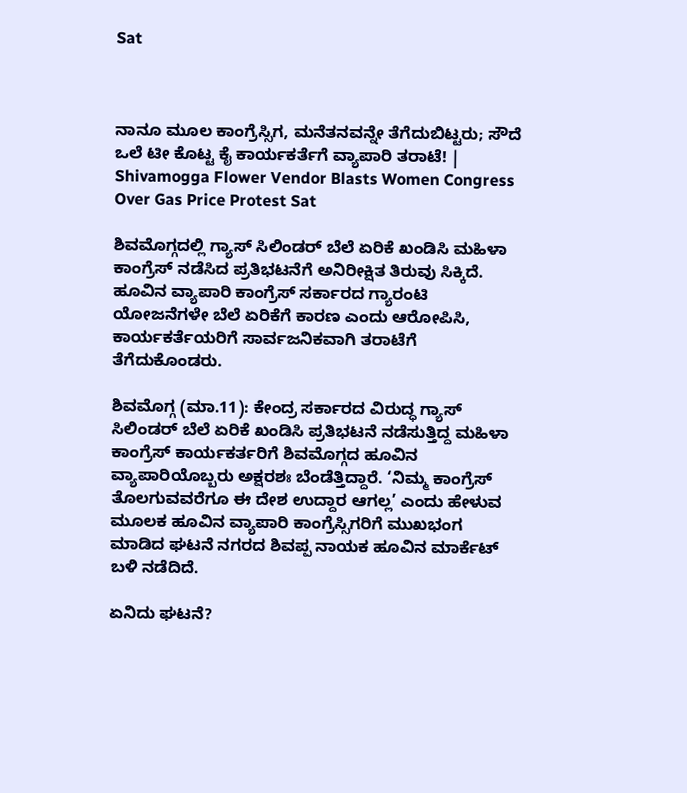Sat



ನಾನೂ ಮೂಲ ಕಾಂಗ್ರೆಸ್ಸಿಗ, ಮನೆತನವನ್ನೇ ತೆಗೆದುಬಿಟ್ಟರು; ಸೌದೆ ಒಲೆ ಟೀ ಕೊಟ್ಟ ಕೈ ಕಾರ್ಯಕರ್ತೆಗೆ ವ್ಯಾಪಾರಿ ತರಾಟೆ! | Shivamogga Flower Vendor Blasts Women Congress Over Gas Price Protest Sat

ಶಿವಮೊಗ್ಗದಲ್ಲಿ ಗ್ಯಾಸ್ ಸಿಲಿಂಡರ್ ಬೆಲೆ ಏರಿಕೆ ಖಂಡಿಸಿ ಮಹಿಳಾ ಕಾಂಗ್ರೆಸ್ ನಡೆಸಿದ ಪ್ರತಿಭಟನೆಗೆ ಅನಿರೀಕ್ಷಿತ ತಿರುವು ಸಿಕ್ಕಿದೆ. ಹೂವಿನ ವ್ಯಾಪಾರಿ ಕಾಂಗ್ರೆಸ್ ಸರ್ಕಾರದ ಗ್ಯಾರಂಟಿ ಯೋಜನೆಗಳೇ ಬೆಲೆ ಏರಿಕೆಗೆ ಕಾರಣ ಎಂದು ಆರೋಪಿಸಿ, ಕಾರ್ಯಕರ್ತೆಯರಿಗೆ ಸಾರ್ವಜನಿಕವಾಗಿ ತರಾಟೆಗೆ ತೆಗೆದುಕೊಂಡರು.

ಶಿವಮೊಗ್ಗ (ಮಾ.11): ಕೇಂದ್ರ ಸರ್ಕಾರದ ವಿರುದ್ಧ ಗ್ಯಾಸ್ ಸಿಲಿಂಡರ್ ಬೆಲೆ ಏರಿಕೆ ಖಂಡಿಸಿ ಪ್ರತಿಭಟನೆ ನಡೆಸುತ್ತಿದ್ದ ಮಹಿಳಾ ಕಾಂಗ್ರೆಸ್ ಕಾರ್ಯಕರ್ತರಿಗೆ ಶಿವಮೊಗ್ಗದ ಹೂವಿನ ವ್ಯಾಪಾರಿಯೊಬ್ಬರು ಅಕ್ಷರಶಃ ಬೆಂಡೆತ್ತಿದ್ದಾರೆ. ‘ನಿಮ್ಮ ಕಾಂಗ್ರೆಸ್ ತೊಲಗುವವರೆಗೂ ಈ ದೇಶ ಉದ್ದಾರ ಆಗಲ್ಲ’ ಎಂದು ಹೇಳುವ ಮೂಲಕ ಹೂವಿನ ವ್ಯಾಪಾರಿ ಕಾಂಗ್ರೆಸ್ಸಿಗರಿಗೆ ಮುಖಭಂಗ ಮಾಡಿದ ಘಟನೆ ನಗರದ ಶಿವಪ್ಪ ನಾಯಕ ಹೂವಿನ ಮಾರ್ಕೆಟ್ ಬಳಿ ನಡೆದಿದೆ.

ಏನಿದು ಘಟನೆ?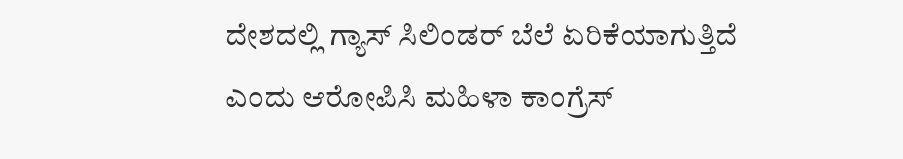ದೇಶದಲ್ಲಿ ಗ್ಯಾಸ್ ಸಿಲಿಂಡರ್ ಬೆಲೆ ಏರಿಕೆಯಾಗುತ್ತಿದೆ ಎಂದು ಆರೋಪಿಸಿ ಮಹಿಳಾ ಕಾಂಗ್ರೆಸ್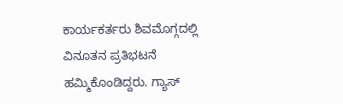ಕಾರ್ಯಕರ್ತರು ಶಿವಮೊಗ್ಗದಲ್ಲಿ ವಿನೂತನ ಪ್ರತಿಭಟನೆ ಹಮ್ಮಿಕೊಂಡಿದ್ದರು. ಗ್ಯಾಸ್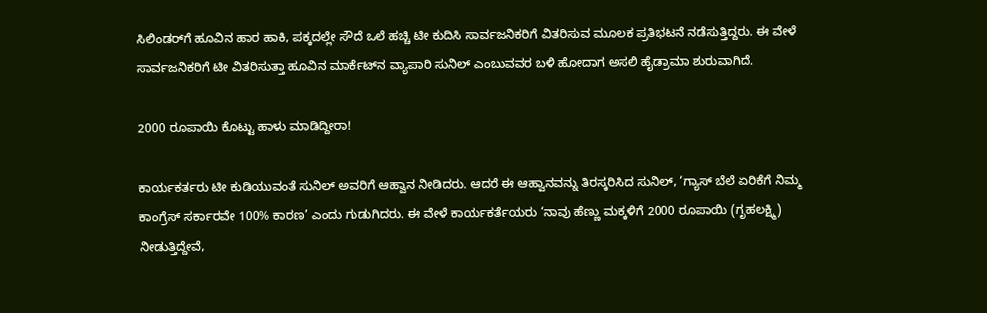ಸಿಲಿಂಡರ್‌ಗೆ ಹೂವಿನ ಹಾರ ಹಾಕಿ, ಪಕ್ಕದಲ್ಲೇ ಸೌದೆ ಒಲೆ ಹಚ್ಚಿ ಟೀ ಕುದಿಸಿ ಸಾರ್ವಜನಿಕರಿಗೆ ವಿತರಿಸುವ ಮೂಲಕ ಪ್ರತಿಭಟನೆ ನಡೆಸುತ್ತಿದ್ದರು. ಈ ವೇಳೆ ಸಾರ್ವಜನಿಕರಿಗೆ ಟೀ ವಿತರಿಸುತ್ತಾ ಹೂವಿನ ಮಾರ್ಕೆಟ್‌ನ ವ್ಯಾಪಾರಿ ಸುನಿಲ್ ಎಂಬುವವರ ಬಳಿ ಹೋದಾಗ ಅಸಲಿ ಹೈಡ್ರಾಮಾ ಶುರುವಾಗಿದೆ.

2000 ರೂಪಾಯಿ ಕೊಟ್ಟು ಹಾಳು ಮಾಡಿದ್ದೀರಾ!

ಕಾರ್ಯಕರ್ತರು ಟೀ ಕುಡಿಯುವಂತೆ ಸುನಿಲ್ ಅವರಿಗೆ ಆಹ್ವಾನ ನೀಡಿದರು. ಆದರೆ ಈ ಆಹ್ವಾನವನ್ನು ತಿರಸ್ಕರಿಸಿದ ಸುನಿಲ್, ‘ಗ್ಯಾಸ್ ಬೆಲೆ ಏರಿಕೆಗೆ ನಿಮ್ಮ ಕಾಂಗ್ರೆಸ್ ಸರ್ಕಾರವೇ 100% ಕಾರಣ’ ಎಂದು ಗುಡುಗಿದರು. ಈ ವೇಳೆ ಕಾರ್ಯಕರ್ತೆಯರು ‘ನಾವು ಹೆಣ್ಣು ಮಕ್ಕಳಿಗೆ 2000 ರೂಪಾಯಿ (ಗೃಹಲಕ್ಷ್ಮಿ) ನೀಡುತ್ತಿದ್ದೇವೆ,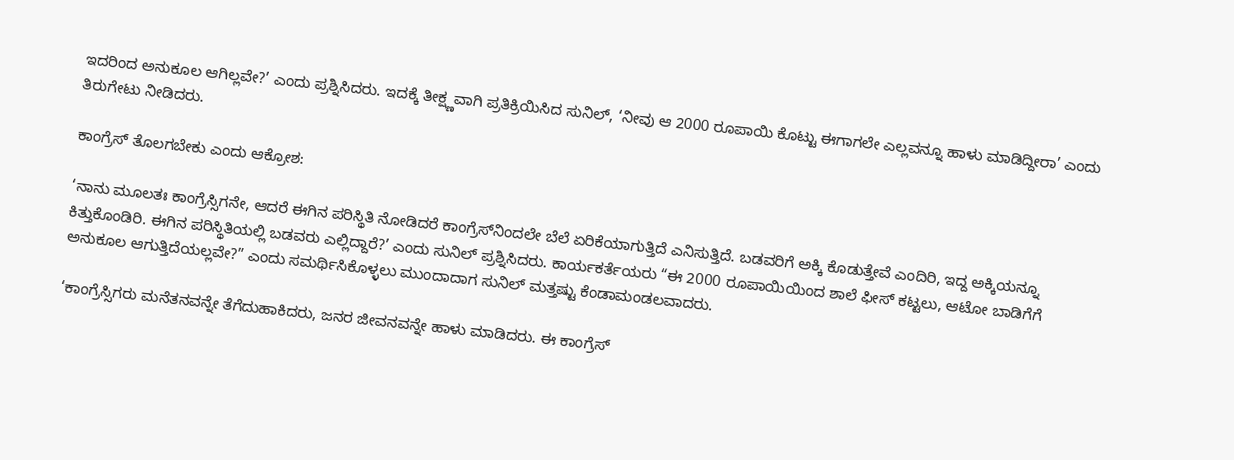ಇದರಿಂದ ಅನುಕೂಲ ಆಗಿಲ್ಲವೇ?’ ಎಂದು ಪ್ರಶ್ನಿಸಿದರು. ಇದಕ್ಕೆ ತೀಕ್ಷ್ಣವಾಗಿ ಪ್ರತಿಕ್ರಿಯಿಸಿದ ಸುನಿಲ್, ‘ನೀವು ಆ 2000 ರೂಪಾಯಿ ಕೊಟ್ಟು ಈಗಾಗಲೇ ಎಲ್ಲವನ್ನೂ ಹಾಳು ಮಾಡಿದ್ದೀರಾ’ ಎಂದು ತಿರುಗೇಟು ನೀಡಿದರು.

ಕಾಂಗ್ರೆಸ್ ತೊಲಗಬೇಕು ಎಂದು ಆಕ್ರೋಶ:

‘ನಾನು ಮೂಲತಃ ಕಾಂಗ್ರೆಸ್ಸಿಗನೇ, ಆದರೆ ಈಗಿನ ಪರಿಸ್ಥಿತಿ ನೋಡಿದರೆ ಕಾಂಗ್ರೆಸ್‌ನಿಂದಲೇ ಬೆಲೆ ಏರಿಕೆಯಾಗುತ್ತಿದೆ ಎನಿಸುತ್ತಿದೆ. ಬಡವರಿಗೆ ಅಕ್ಕಿ ಕೊಡುತ್ತೇವೆ ಎಂದಿರಿ, ಇದ್ದ ಅಕ್ಕಿಯನ್ನೂ ಕಿತ್ತುಕೊಂಡಿರಿ. ಈಗಿನ ಪರಿಸ್ಥಿತಿಯಲ್ಲಿ ಬಡವರು ಎಲ್ಲಿದ್ದಾರೆ?’ ಎಂದು ಸುನಿಲ್ ಪ್ರಶ್ನಿಸಿದರು. ಕಾರ್ಯಕರ್ತೆಯರು “ಈ 2000 ರೂಪಾಯಿಯಿಂದ ಶಾಲೆ ಫೀಸ್ ಕಟ್ಟಲು, ಆಟೋ ಬಾಡಿಗೆಗೆ ಅನುಕೂಲ ಆಗುತ್ತಿದೆಯಲ್ಲವೇ?” ಎಂದು ಸಮರ್ಥಿಸಿಕೊಳ್ಳಲು ಮುಂದಾದಾಗ ಸುನಿಲ್ ಮತ್ತಷ್ಟು ಕೆಂಡಾಮಂಡಲವಾದರು.

‘ಕಾಂಗ್ರೆಸ್ಸಿಗರು ಮನೆತನವನ್ನೇ ತೆಗೆದುಹಾಕಿದರು, ಜನರ ಜೀವನವನ್ನೇ ಹಾಳು ಮಾಡಿದರು. ಈ ಕಾಂಗ್ರೆಸ್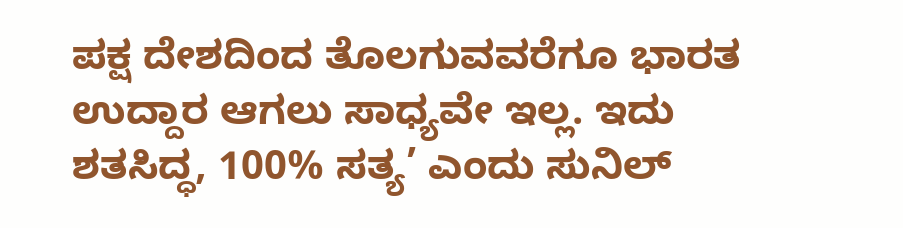ಪಕ್ಷ ದೇಶದಿಂದ ತೊಲಗುವವರೆಗೂ ಭಾರತ ಉದ್ದಾರ ಆಗಲು ಸಾಧ್ಯವೇ ಇಲ್ಲ. ಇದು ಶತಸಿದ್ಧ, 100% ಸತ್ಯ’ ಎಂದು ಸುನಿಲ್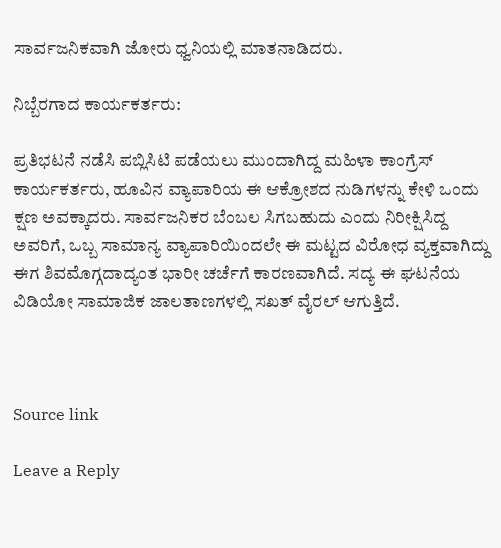ಸಾರ್ವಜನಿಕವಾಗಿ ಜೋರು ಧ್ವನಿಯಲ್ಲಿ ಮಾತನಾಡಿದರು.

ನಿಬ್ಬೆರಗಾದ ಕಾರ್ಯಕರ್ತರು:

ಪ್ರತಿಭಟನೆ ನಡೆಸಿ ಪಬ್ಲಿಸಿಟಿ ಪಡೆಯಲು ಮುಂದಾಗಿದ್ದ ಮಹಿಳಾ ಕಾಂಗ್ರೆಸ್ ಕಾರ್ಯಕರ್ತರು, ಹೂವಿನ ವ್ಯಾಪಾರಿಯ ಈ ಆಕ್ರೋಶದ ನುಡಿಗಳನ್ನು ಕೇಳಿ ಒಂದು ಕ್ಷಣ ಅವಕ್ಕಾದರು. ಸಾರ್ವಜನಿಕರ ಬೆಂಬಲ ಸಿಗಬಹುದು ಎಂದು ನಿರೀಕ್ಷಿಸಿದ್ದ ಅವರಿಗೆ, ಒಬ್ಬ ಸಾಮಾನ್ಯ ವ್ಯಾಪಾರಿಯಿಂದಲೇ ಈ ಮಟ್ಟದ ವಿರೋಧ ವ್ಯಕ್ತವಾಗಿದ್ದು ಈಗ ಶಿವಮೊಗ್ಗದಾದ್ಯಂತ ಭಾರೀ ಚರ್ಚೆಗೆ ಕಾರಣವಾಗಿದೆ. ಸದ್ಯ ಈ ಘಟನೆಯ ವಿಡಿಯೋ ಸಾಮಾಜಿಕ ಜಾಲತಾಣಗಳಲ್ಲಿ ಸಖತ್ ವೈರಲ್ ಆಗುತ್ತಿದೆ.



Source link

Leave a Reply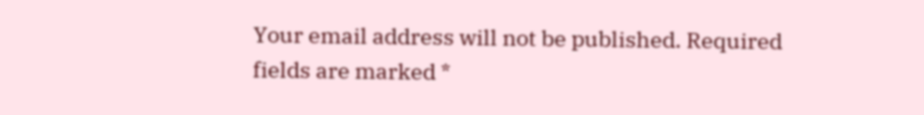Your email address will not be published. Required fields are marked *